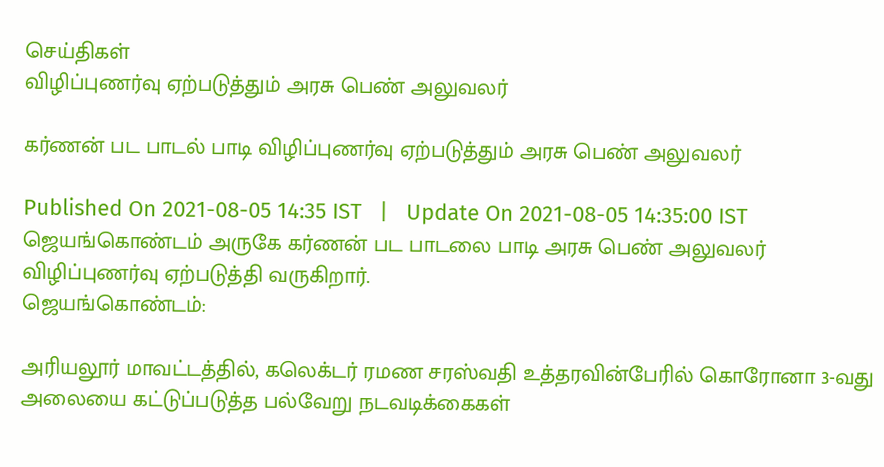செய்திகள்
விழிப்புணர்வு ஏற்படுத்தும் அரசு பெண் அலுவலர்

கர்ணன் பட பாடல் பாடி விழிப்புணர்வு ஏற்படுத்தும் அரசு பெண் அலுவலர்

Published On 2021-08-05 14:35 IST   |   Update On 2021-08-05 14:35:00 IST
ஜெயங்கொண்டம் அருகே கர்ணன் பட பாடலை பாடி அரசு பெண் அலுவலர் விழிப்புணர்வு ஏற்படுத்தி வருகிறார்.
ஜெயங்கொண்டம்:

அரியலூர் மாவட்டத்தில், கலெக்டர் ரமண சரஸ்வதி உத்தரவின்பேரில் கொரோனா 3-வது அலையை கட்டுப்படுத்த பல்வேறு நடவடிக்கைகள்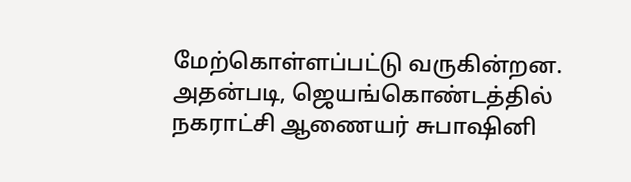மேற்கொள்ளப்பட்டு வருகின்றன. அதன்படி, ஜெயங்கொண்டத்தில் நகராட்சி ஆணையர் சுபாஷினி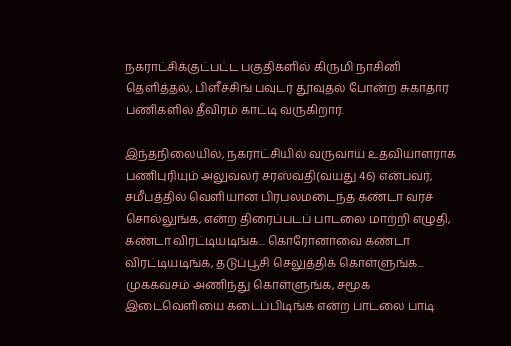நகராட்சிக்குட்பட்ட பகுதிகளில் கிருமி நாசினி தெளித்தல், பிளீச்சிங் பவுடர் தூவுதல் போன்ற சுகாதார பணிகளில் தீவிரம் காட்டி வருகிறார்.

இந்தநிலையில், நகராட்சியில் வருவாய் உதவியாளராக பணிபுரியும் அலுவலர் சரஸ்வதி(வயது 46) என்பவர், சமீபத்தில் வெளியான பிரபலமடைந்த கண்டா வரச் சொல்லுங்க, என்ற திரைப்படப் பாடலை மாற்றி எழுதி, கண்டா விரட்டியடிங்க... கொரோனாவை கண்டா விரட்டியடிங்க, தடுப்பூசி செலுத்திக் கொள்ளுங்க... முககவசம் அணிந்து கொள்ளுங்க, சமூக இடைவெளியை கடைப்பிடிங்க என்ற பாடலை பாடி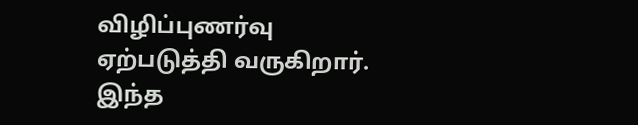விழிப்புணர்வு ஏற்படுத்தி வருகிறார். இந்த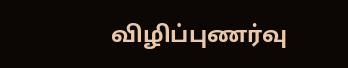விழிப்புணர்வு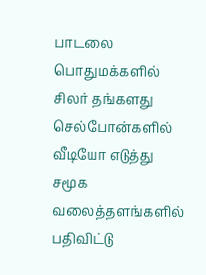பாடலை பொதுமக்களில் சிலர் தங்களது செல்போன்களில் வீடியோ எடுத்து சமூக வலைத்தளங்களில் பதிவிட்டு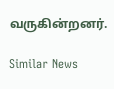வருகின்றனர்.

Similar News